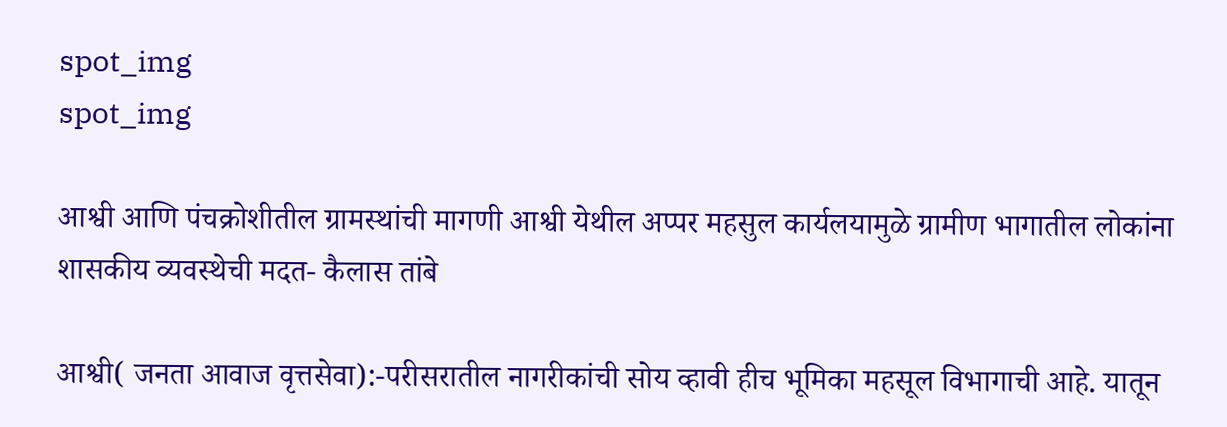spot_img
spot_img

आश्वी आणि पंचक्रोशीतील ग्रामस्थांची मागणी आश्वी येथील अप्पर महसुल कार्यलयामुळे ग्रामीण भागातील लोकांना शासकीय व्यवस्थेची मदत- कैलास तांबे

आश्वी( जनता आवाज वृत्तसेवा):-परीसरातील नागरीकांची सोय व्हावी हीच भूमिका महसूल विभागाची आहे. यातून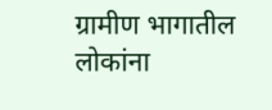ग्रामीण भागातील लोकांना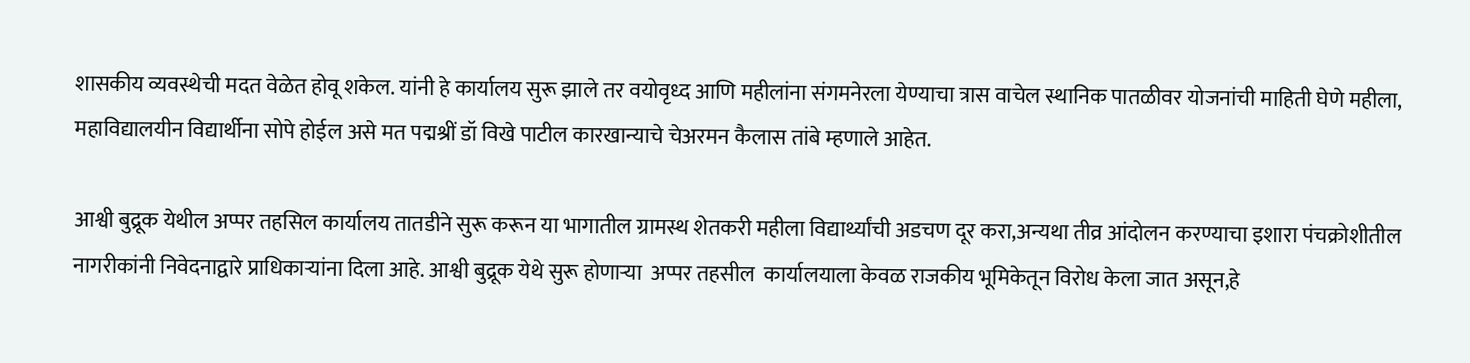शासकीय व्यवस्थेची मदत वेळेत होवू शकेल. यांनी हे कार्यालय सुरू झाले तर वयोवृध्द आणि महीलांना संगमनेरला येण्याचा त्रास वाचेल स्थानिक पातळीवर योजनांची माहिती घेणे महीला, महाविद्यालयीन विद्यार्थीना सोपे होईल असे मत पद्मश्रीं डॉ विखे पाटील कारखान्याचे चेअरमन कैलास तांबे म्हणाले आहेत.

आश्वी बुद्रूक येथील अप्पर तहसिल कार्यालय तातडीने सुरू करून या भागातील ग्रामस्थ शेतकरी महीला विद्यार्थ्यांची अडचण दूर करा,अन्यथा तीव्र आंदोलन करण्याचा इशारा पंचक्रोशीतील नागरीकांनी निवेदनाद्वारे प्राधिकार्‍यांना दिला आहे. आश्वी बुद्रूक येथे सुरू होणाऱ्या  अप्पर तहसील  कार्यालयाला केवळ राजकीय भूमिकेतून विरोध केला जात असून,हे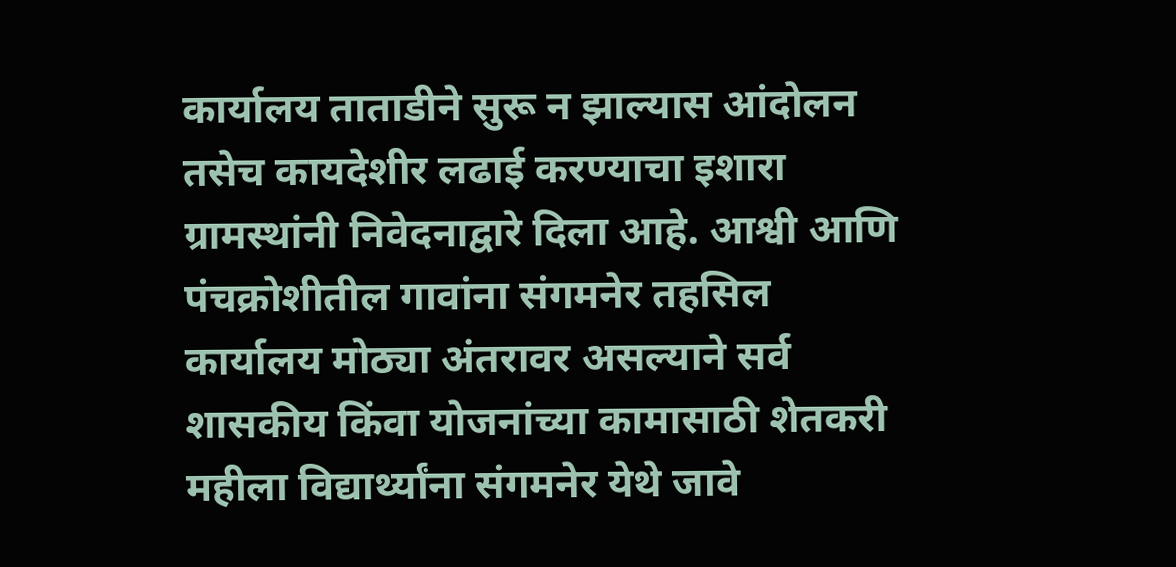कार्यालय ताताडीने सुरू न झाल्यास आंदोलन तसेच कायदेशीर लढाई करण्याचा इशारा ग्रामस्थांनी निवेदनाद्वारे दिला आहे. आश्वी आणि पंचक्रोशीतील गावांना संगमनेर तहसिल कार्यालय मोठ्या अंतरावर असल्याने सर्व शासकीय किंवा योजनांच्या कामासाठी शेतकरी महीला विद्यार्थ्यांना संगमनेर येथे जावे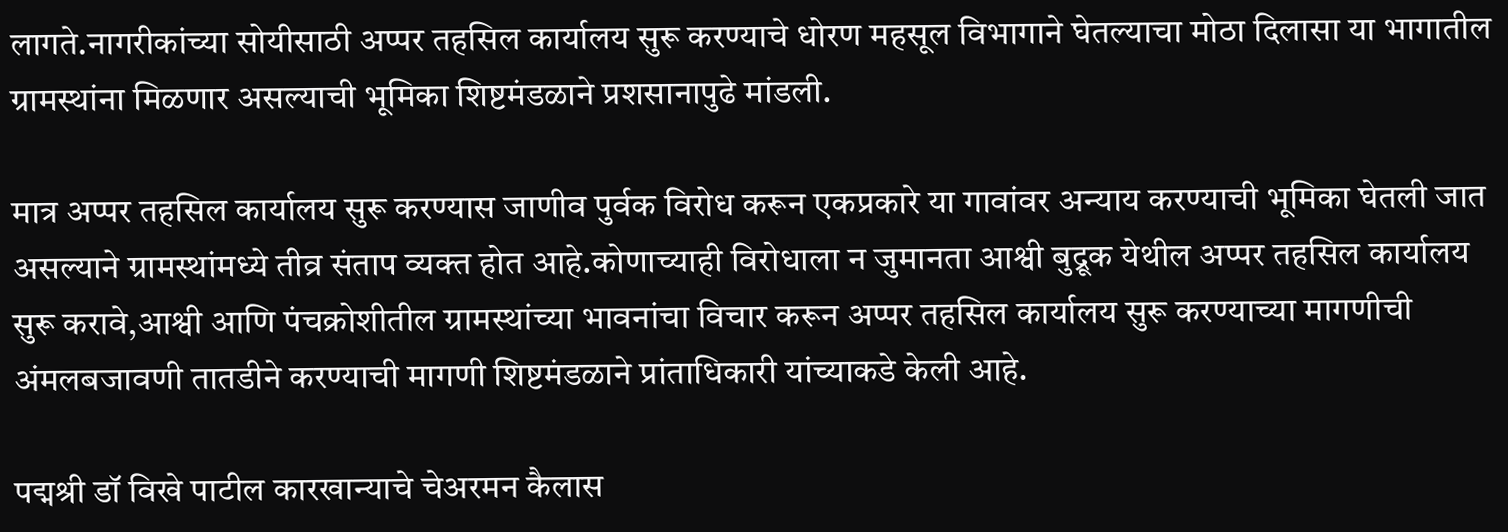लागते.नागरीकांच्या सोयीसाठी अप्पर तहसिल कार्यालय सुरू करण्याचे धोरण महसूल विभागाने घेतल्याचा मोठा दिलासा या भागातील ग्रामस्थांना मिळणार असल्याची भूमिका शिष्टमंडळाने प्रशसानापुढे मांडली.

मात्र अप्पर तहसिल कार्यालय सुरू करण्यास जाणीव पुर्वक विरोध करून एकप्रकारे या गावांवर अन्याय करण्याची भूमिका घेतली जात असल्याने ग्रामस्थांमध्ये तीव्र संताप व्यक्त होत आहे.कोणाच्याही विरोधाला न जुमानता आश्वी बुद्रूक येथील अप्पर तहसिल कार्यालय सुरू करावे,आश्वी आणि पंचक्रोशीतील ग्रामस्थांच्या भावनांचा विचार करून अप्पर तहसिल कार्यालय सुरू करण्याच्या मागणीची अंमलबजावणी तातडीने करण्याची मागणी शिष्टमंडळाने प्रांताधिकारी यांच्याकडे केली आहे.

पद्मश्री डॉ विखे पाटील कारखान्याचे चेअरमन कैलास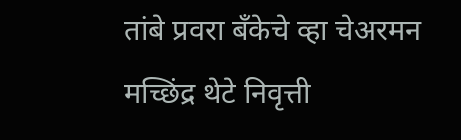तांबे प्रवरा बँकेचे व्हा चेअरमन मच्छिंद्र थेटे निवृत्ती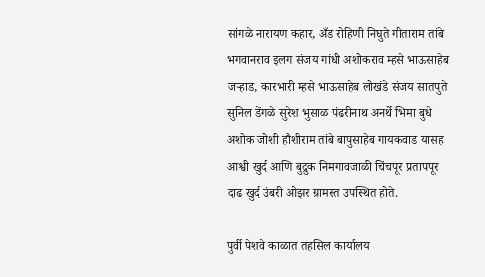सांगळे नारायण कहार, अँड रोहिणी निघुते गीताराम तांबे भगवानराव इलग संजय गांधी अशोकराव म्हसे भाऊसाहेब जऱ्हाड, कारभारी म्हसे भाऊसाहेब लोखंडे संजय सातपुते सुनिल डेंगळे सुरेश भुसाळ पंढरीनाथ अनर्थे भिमा बुधे अशोक जोशी हौशीराम तांबे बापुसाहेब गायकवाड यासह आश्वी खुर्द आणि बुद्रुक निमगावजाळी चिंचपूर प्रतापपूर दाढ खुर्द उंबरी ओझर ग्रामस्त उपस्थित होते.

पुर्वी पेशवे काळात तहसिल कार्यालय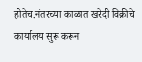होतेच.नंतरच्या काळात खरेदी विक्रीचे कार्यालय सुरू करून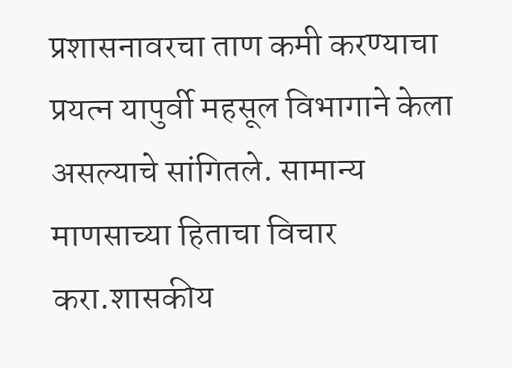प्रशासनावरचा ताण कमी करण्याचा प्रयत्न यापुर्वी महसूल विभागाने केला असल्याचे सांगितले. सामान्य माणसाच्या हिताचा विचार करा.शासकीय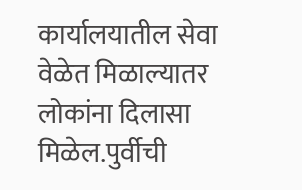कार्यालयातील सेवा वेळेत मिळाल्यातर लोकांना दिलासा मिळेल.पुर्वीची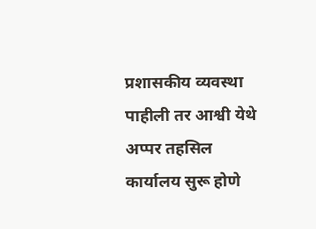प्रशासकीय व्यवस्था पाहीली तर आश्वी येथे अप्पर तहसिल कार्यालय सुरू होणे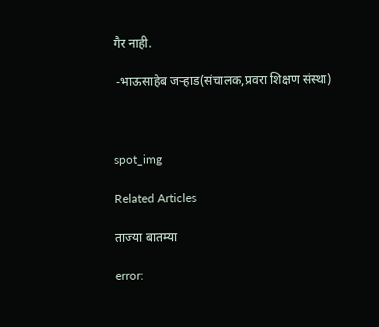गैर नाही.

 -भाऊसाहेब जऱ्हाड(संचालक,प्रवरा शिक्षण संस्था)



spot_img

Related Articles

ताज्या बातम्या

error: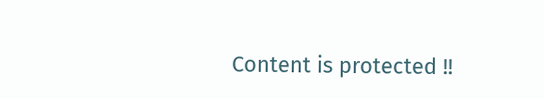Content is protected !!